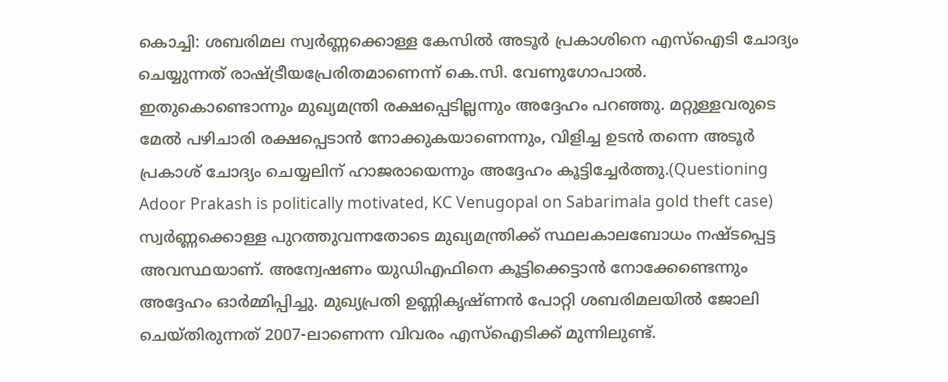കൊച്ചി: ശബരിമല സ്വർണ്ണക്കൊള്ള കേസിൽ അടൂർ പ്രകാശിനെ എസ്ഐടി ചോദ്യം ചെയ്യുന്നത് രാഷ്ട്രീയപ്രേരിതമാണെന്ന് കെ.സി. വേണുഗോപാൽ. ഇതുകൊണ്ടൊന്നും മുഖ്യമന്ത്രി രക്ഷപ്പെടില്ലന്നും അദ്ദേഹം പറഞ്ഞു. മറ്റുള്ളവരുടെ മേൽ പഴിചാരി രക്ഷപ്പെടാൻ നോക്കുകയാണെന്നും, വിളിച്ച ഉടൻ തന്നെ അടൂർ പ്രകാശ് ചോദ്യം ചെയ്യലിന് ഹാജരായെന്നും അദ്ദേഹം കൂട്ടിച്ചേർത്തു.(Questioning Adoor Prakash is politically motivated, KC Venugopal on Sabarimala gold theft case)
സ്വർണ്ണക്കൊള്ള പുറത്തുവന്നതോടെ മുഖ്യമന്ത്രിക്ക് സ്ഥലകാലബോധം നഷ്ടപ്പെട്ട അവസ്ഥയാണ്. അന്വേഷണം യുഡിഎഫിനെ കൂട്ടിക്കെട്ടാൻ നോക്കേണ്ടെന്നും അദ്ദേഹം ഓർമ്മിപ്പിച്ചു. മുഖ്യപ്രതി ഉണ്ണികൃഷ്ണൻ പോറ്റി ശബരിമലയിൽ ജോലി ചെയ്തിരുന്നത് 2007-ലാണെന്ന വിവരം എസ്ഐടിക്ക് മുന്നിലുണ്ട്.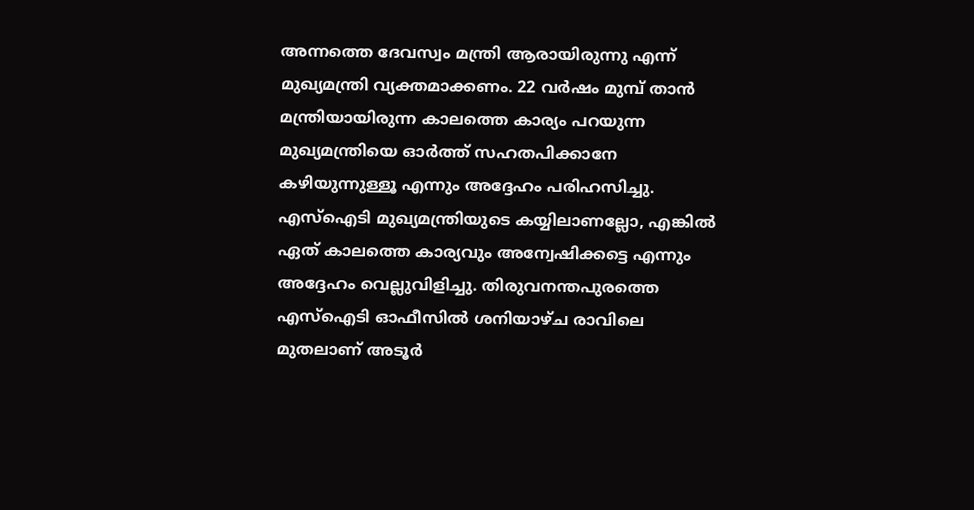അന്നത്തെ ദേവസ്വം മന്ത്രി ആരായിരുന്നു എന്ന് മുഖ്യമന്ത്രി വ്യക്തമാക്കണം. 22 വർഷം മുമ്പ് താൻ മന്ത്രിയായിരുന്ന കാലത്തെ കാര്യം പറയുന്ന മുഖ്യമന്ത്രിയെ ഓർത്ത് സഹതപിക്കാനേ കഴിയുന്നുള്ളൂ എന്നും അദ്ദേഹം പരിഹസിച്ചു.
എസ്ഐടി മുഖ്യമന്ത്രിയുടെ കയ്യിലാണല്ലോ, എങ്കിൽ ഏത് കാലത്തെ കാര്യവും അന്വേഷിക്കട്ടെ എന്നും അദ്ദേഹം വെല്ലുവിളിച്ചു. തിരുവനന്തപുരത്തെ എസ്ഐടി ഓഫീസിൽ ശനിയാഴ്ച രാവിലെ മുതലാണ് അടൂർ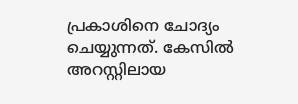പ്രകാശിനെ ചോദ്യം ചെയ്യുന്നത്. കേസിൽ അറസ്റ്റിലായ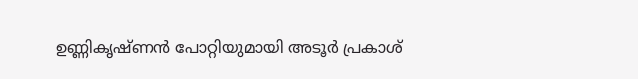ഉണ്ണികൃഷ്ണൻ പോറ്റിയുമായി അടൂർ പ്രകാശ്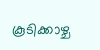കൂടിക്കാഴ്ച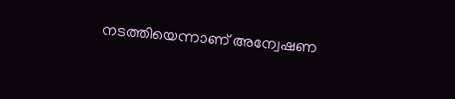നടത്തിയെന്നാണ് അന്വേഷണ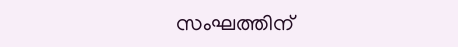സംഘത്തിന്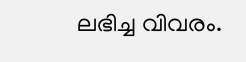ലഭിച്ച വിവരം.